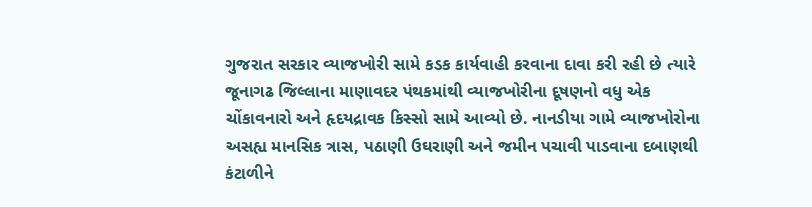ગુજરાત સરકાર વ્યાજખોરી સામે કડક કાર્યવાહી કરવાના દાવા કરી રહી છે ત્યારે જૂનાગઢ જિલ્લાના માણાવદર પંથકમાંથી વ્યાજખોરીના દૂષણનો વધુ એક ચોંકાવનારો અને હૃદયદ્રાવક કિસ્સો સામે આવ્યો છે. નાનડીયા ગામે વ્યાજખોરોના અસહ્ય માનસિક ત્રાસ, પઠાણી ઉઘરાણી અને જમીન પચાવી પાડવાના દબાણથી કંટાળીને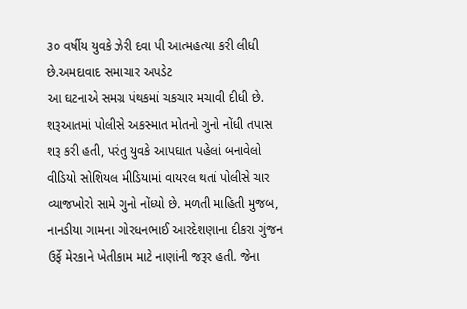૩૦ વર્ષીય યુવકે ઝેરી દવા પી આત્મહત્યા કરી લીધી છે.અમદાવાદ સમાચાર અપડેટ
આ ઘટનાએ સમગ્ર પંથકમાં ચકચાર મચાવી દીધી છે. શરૂઆતમાં પોલીસે અકસ્માત મોતનો ગુનો નોંધી તપાસ શરૂ કરી હતી, પરંતુ યુવકે આપઘાત પહેલાં બનાવેલો વીડિયો સોશિયલ મીડિયામાં વાયરલ થતાં પોલીસે ચાર વ્યાજખોરો સામે ગુનો નોંધ્યો છે. મળતી માહિતી મુજબ, નાનડીયા ગામના ગોરધનભાઈ આરદેશણાના દીકરા ગુંજન ઉર્ફે મેરકાને ખેતીકામ માટે નાણાંની જરૂર હતી. જેના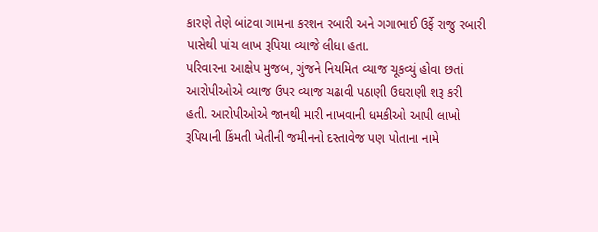કારણે તેણે બાંટવા ગામના કરશન રબારી અને ગગાભાઈ ઉર્ફે રાજુ રબારી પાસેથી પાંચ લાખ રૂપિયા વ્યાજે લીધા હતા.
પરિવારના આક્ષેપ મુજબ, ગુંજને નિયમિત વ્યાજ ચૂકવ્યું હોવા છતાં આરોપીઓએ વ્યાજ ઉપર વ્યાજ ચઢાવી પઠાણી ઉઘરાણી શરૂ કરી હતી. આરોપીઓએ જાનથી મારી નાખવાની ધમકીઓ આપી લાખો રૂપિયાની કિંમતી ખેતીની જમીનનો દસ્તાવેજ પણ પોતાના નામે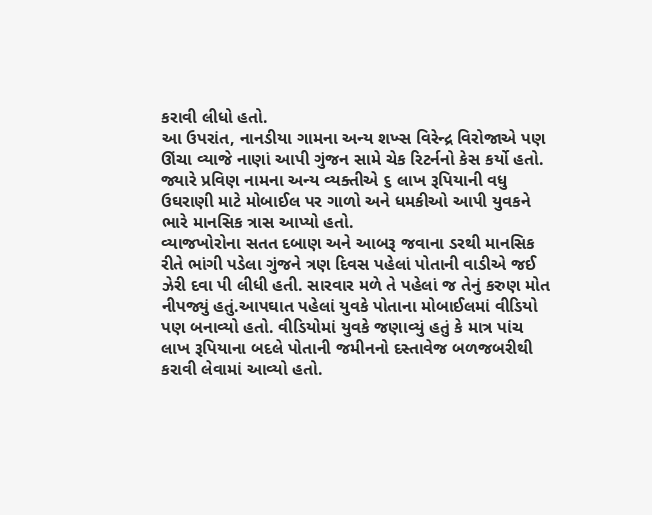કરાવી લીધો હતો.
આ ઉપરાંત, નાનડીયા ગામના અન્ય શખ્સ વિરેન્દ્ર વિરોજાએ પણ ઊંચા વ્યાજે નાણાં આપી ગુંજન સામે ચેક રિટર્નનો કેસ કર્યો હતો. જ્યારે પ્રવિણ નામના અન્ય વ્યક્તીએ ૬ લાખ રૂપિયાની વધુ ઉઘરાણી માટે મોબાઈલ પર ગાળો અને ધમકીઓ આપી યુવકને ભારે માનસિક ત્રાસ આપ્યો હતો.
વ્યાજખોરોના સતત દબાણ અને આબરૂ જવાના ડરથી માનસિક રીતે ભાંગી પડેલા ગુંજને ત્રણ દિવસ પહેલાં પોતાની વાડીએ જઈ ઝેરી દવા પી લીધી હતી. સારવાર મળે તે પહેલાં જ તેનું કરુણ મોત નીપજ્યું હતું.આપઘાત પહેલાં યુવકે પોતાના મોબાઈલમાં વીડિયો પણ બનાવ્યો હતો. વીડિયોમાં યુવકે જણાવ્યું હતું કે માત્ર પાંચ લાખ રૂપિયાના બદલે પોતાની જમીનનો દસ્તાવેજ બળજબરીથી કરાવી લેવામાં આવ્યો હતો.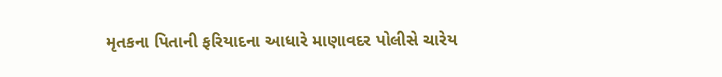મૃતકના પિતાની ફરિયાદના આધારે માણાવદર પોલીસે ચારેય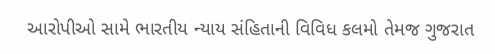આરોપીઓ સામે ભારતીય ન્યાય સંહિતાની વિવિધ કલમો તેમજ ગુજરાત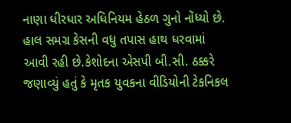નાણા ધીરધાર અધિનિયમ હેઠળ ગુનો નોંધ્યો છે. હાલ સમગ્ર કેસની વધુ તપાસ હાથ ધરવામાં આવી રહી છે.કેશોદના એસપી બી.સી. ઠક્કરે જણાવ્યું હતું કે મૃતક યુવકના વીડિયોની ટેકનિકલ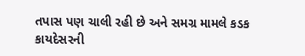તપાસ પણ ચાલી રહી છે અને સમગ્ર મામલે કડક કાયદેસરની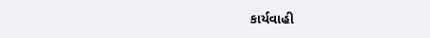કાર્યવાહી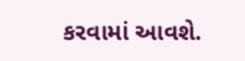કરવામાં આવશે.